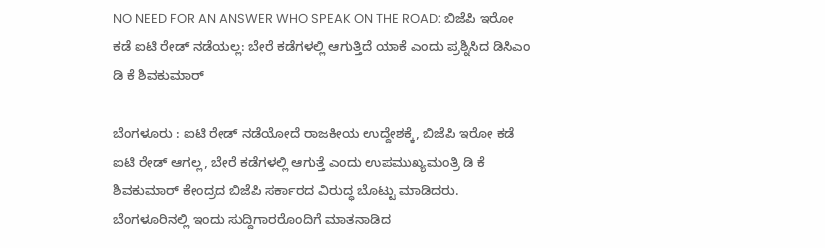NO NEED FOR AN ANSWER WHO SPEAK ON THE ROAD: ಬಿಜೆಪಿ ಇರೋ ಕಡೆ ಐಟಿ ರೇಡ್ ನಡೆಯಲ್ಲ: ಬೇರೆ ಕಡೆಗಳಲ್ಲಿ ಆಗುತ್ತಿದೆ ಯಾಕೆ ಎಂದು ಪ್ರಶ್ನಿಸಿದ ಡಿಸಿಎಂ ಡಿ ಕೆ ಶಿವಕುಮಾರ್

ಬೆಂಗಳೂರು : ಐಟಿ ರೇಡ್ ನಡೆಯೋದೆ ರಾಜಕೀಯ ಉದ್ದೇಶಕ್ಕೆ, ಬಿಜೆಪಿ ಇರೋ ಕಡೆ ಐಟಿ ರೇಡ್ ಆಗಲ್ಲ, ಬೇರೆ ಕಡೆಗಳಲ್ಲಿ ಆಗುತ್ತೆ ಎಂದು ಉಪಮುಖ್ಯಮಂತ್ರಿ ಡಿ ಕೆ ಶಿವಕುಮಾರ್ ಕೇಂದ್ರದ ಬಿಜೆಪಿ ಸರ್ಕಾರದ ವಿರುದ್ಧ ಬೊಟ್ಟು ಮಾಡಿದರು.
ಬೆಂಗಳೂರಿನಲ್ಲಿ ಇಂದು ಸುದ್ದಿಗಾರರೊಂದಿಗೆ ಮಾತನಾಡಿದ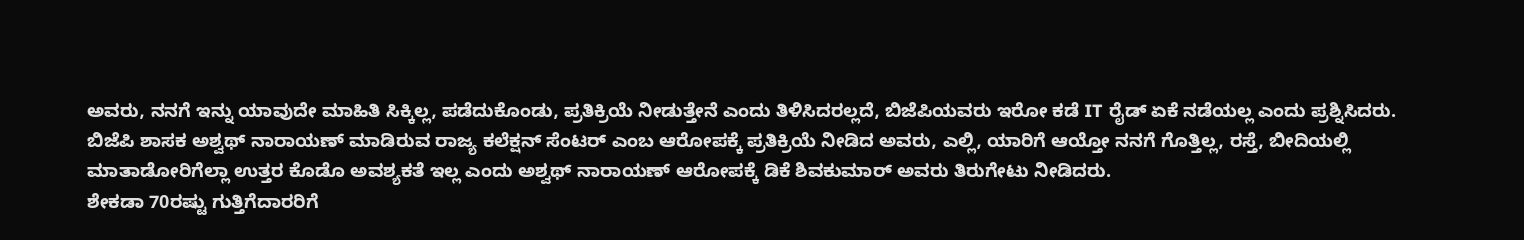ಅವರು, ನನಗೆ ಇನ್ನು ಯಾವುದೇ ಮಾಹಿತಿ ಸಿಕ್ಕಿಲ್ಲ, ಪಡೆದುಕೊಂಡು, ಪ್ರತಿಕ್ರಿಯೆ ನೀಡುತ್ತೇನೆ ಎಂದು ತಿಳಿಸಿದರಲ್ಲದೆ, ಬಿಜೆಪಿಯವರು ಇರೋ ಕಡೆ IT ರೈಡ್ ಏಕೆ ನಡೆಯಲ್ಲ ಎಂದು ಪ್ರಶ್ನಿಸಿದರು.
ಬಿಜೆಪಿ ಶಾಸಕ ಅಶ್ವಥ್ ನಾರಾಯಣ್ ಮಾಡಿರುವ ರಾಜ್ಯ ಕಲೆಕ್ಷನ್ ಸೆಂಟರ್ ಎಂಬ ಆರೋಪಕ್ಕೆ ಪ್ರತಿಕ್ರಿಯೆ ನೀಡಿದ ಅವರು, ಎಲ್ಲಿ, ಯಾರಿಗೆ ಆಯ್ತೋ ನನಗೆ ಗೊತ್ತಿಲ್ಲ, ರಸ್ತೆ, ಬೀದಿಯಲ್ಲಿ ಮಾತಾಡೋರಿಗೆಲ್ಲಾ ಉತ್ತರ ಕೊಡೊ ಅವಶ್ಯಕತೆ ಇಲ್ಲ ಎಂದು ಅಶ್ವಥ್ ನಾರಾಯಣ್ ಆರೋಪಕ್ಕೆ ಡಿಕೆ ಶಿವಕುಮಾರ್ ಅವರು ತಿರುಗೇಟು ನೀಡಿದರು.
ಶೇಕಡಾ 70ರಷ್ಟು ಗುತ್ತಿಗೆದಾರರಿಗೆ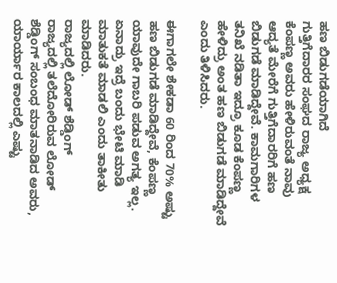ಹಣ ಬಿಡುಗಡೆಯಾಗಿದೆ
ಗುತ್ತಿಗೆದಾರರ ಸಂಘದ ರಾಜ್ಯ ಅಧ್ಯಕ್ಷ ಕೆಂಪಣ್ಣ ಅವರು ಹೇಳಿರುವಂತೆ ನಾವು ಆದ್ಯತೆ ಮೇರೆಗೆ ಗುತ್ತಿಗೆದಾರರಿಗೆ ಹಣ ಬಿಡುಗಡೆ ಮಾಡಿದ್ದೇವೆ. ಕಾಮಗಾರಿಗಳ ತನಿಖೆ ನಡಿತಾ ಇದ್ರೂ ಕೂಡ ಕೆಂಪಣ್ಣ ಹೇಳಿದ್ರು ಅಂತ ಹಣ ಬಿಡುಗಡೆ ಮಾಡಿದ್ದೇವೆ ಎಂದು ತಿಳಿಸಿದರು.

ಈಗಾಗಲೇ ಶೇಕಡಾ 60 ರಿಂದ 70% ಅಷ್ಟು ಹಣ ಬಿಡುಗಡೆ ಮಾಡಿದ್ದೇವೆ, ಕೆಂಪಣ್ಣ ಯಾವುದೇ ಗಾಬರಿ ಪಡುವ ಅಗತ್ಯ ಇಲ್ಲ. ಏನಾದ್ರು ಇದ್ರೆ ಬಂದು ಭೇಟಿ ಮಾಡಿ ಮಾತುಕತೆ ಮಾಡಲಿ ಎಂದು ತಾಕೀತು ಮಾಡಿದರು.
ರಾಜ್ಯದಲ್ಲಿ ಲೋಡ್ ಶೆಡ್ಡಿಂಗ್
ರಾಜ್ಯದಲ್ಲಿ ತಲೆದೋರಿರುವ ಲೋಡ್ ಶೆಡ್ಡಿಂಗ್ ಸಂಬಂಧ ಮಾತನಾಡಿದ ಅವರು, ಯಾರ್ಯಾರ ಕಾಲದಲ್ಲಿ ಎಷ್ಟು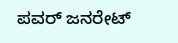ಪವರ್ ಜನರೇಟ್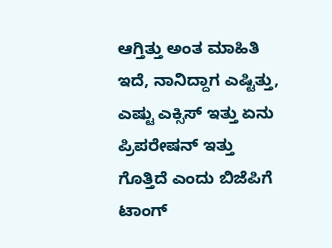ಆಗ್ತಿತ್ತು ಅಂತ ಮಾಹಿತಿ ಇದೆ, ನಾನಿದ್ದಾಗ ಎಷ್ಟಿತ್ತು, ಎಷ್ಟು ಎಕ್ಸಿಸ್ ಇತ್ತು ಏನು ಪ್ರಿಪರೇಷನ್ ಇತ್ತು ಗೊತ್ತಿದೆ ಎಂದು ಬಿಜೆಪಿಗೆ ಟಾಂಗ್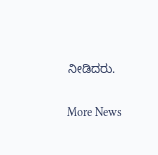ನೀಡಿದರು.

More News